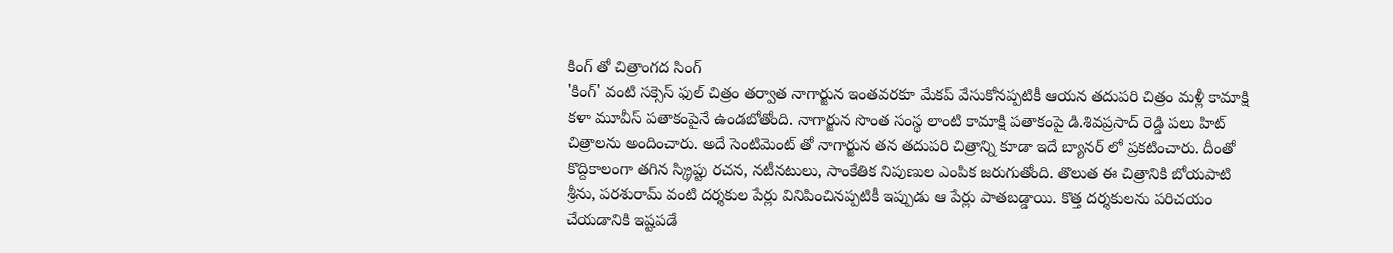కింగ్ తో చిత్రాంగద సింగ్
'కింగ్' వంటి సక్సెస్ ఫుల్ చిత్రం తర్వాత నాగార్జున ఇంతవరకూ మేకప్ వేసుకోనప్పటికీ ఆయన తదుపరి చిత్రం మళ్లీ కామాక్షి కళా మూవీస్ పతాకంపైనే ఉండబోతోంది. నాగార్జున సొంత సంస్థ లాంటి కామాక్షి పతాకంపై డి.శివప్రసాద్ రెడ్డి పలు హిట్ చిత్రాలను అందించారు. అదే సెంటిమెంట్ తో నాగార్జున తన తదుపరి చిత్రాన్ని కూడా ఇదే బ్యానర్ లో ప్రకటించారు. దీంతో కొద్దికాలంగా తగిన స్క్రిప్టు రచన, నటీనటులు, సాంకేతిక నిపుణుల ఎంపిక జరుగుతోంది. తొలుత ఈ చిత్రానికి బోయపాటి శ్రీను, పరశురామ్ వంటి దర్శకుల పేర్లు వినిపించినప్పటికీ ఇప్పుడు ఆ పేర్లు పాతబడ్డాయి. కొత్త దర్శకులను పరిచయం చేయడానికి ఇష్టపడే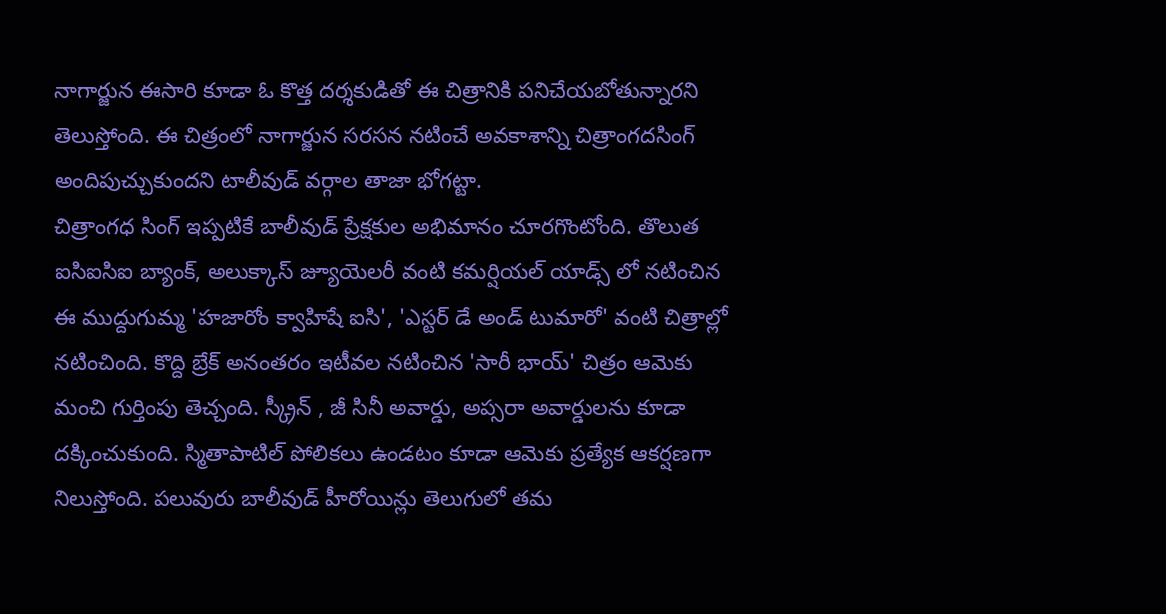నాగార్జున ఈసారి కూడా ఓ కొత్త దర్శకుడితో ఈ చిత్రానికి పనిచేయబోతున్నారని తెలుస్తోంది. ఈ చిత్రంలో నాగార్జున సరసన నటించే అవకాశాన్ని చిత్రాంగదసింగ్ అందిపుచ్చుకుందని టాలీవుడ్ వర్గాల తాజా భోగట్టా.
చిత్రాంగధ సింగ్ ఇప్పటికే బాలీవుడ్ ప్రేక్షకుల అభిమానం చూరగొంటోంది. తొలుత ఐసిఐసిఐ బ్యాంక్, అలుక్కాస్ జ్యూయెలరీ వంటి కమర్షియల్ యాడ్స్ లో నటించిన ఈ ముద్దుగుమ్మ 'హజారోం క్వాహిషే ఐసి', 'ఎస్టర్ డే అండ్ టుమారో' వంటి చిత్రాల్లో నటించింది. కొద్ది బ్రేక్ అనంతరం ఇటీవల నటించిన 'సారీ భాయ్' చిత్రం ఆమెకు మంచి గుర్తింపు తెచ్చంది. స్క్రీన్ , జీ సినీ అవార్డు, అప్సరా అవార్డులను కూడా దక్కించుకుంది. స్మితాపాటిల్ పోలికలు ఉండటం కూడా ఆమెకు ప్రత్యేక ఆకర్షణగా నిలుస్తోంది. పలువురు బాలీవుడ్ హీరోయిన్లు తెలుగులో తమ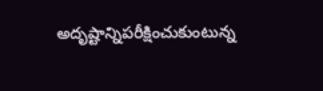అదృష్టాన్నిపరీక్షించుకుంటున్న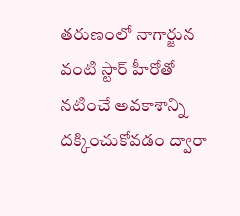తరుణంలో నాగార్జున వంటి స్టార్ హీరోతో నటించే అవకాశాన్ని దక్కించుకోవడం ద్వారా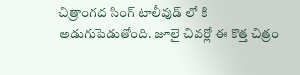చిత్రాంగద సింగ్ టాలీవుడ్ లో కి అడుగుపెడుతోంది. జూలై చివర్లో ఈ కొత్త చిత్రం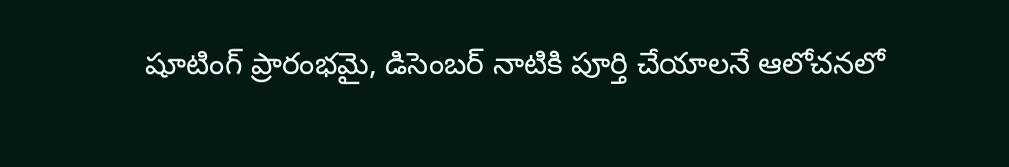షూటింగ్ ప్రారంభమై, డిసెంబర్ నాటికి పూర్తి చేయాలనే ఆలోచనలో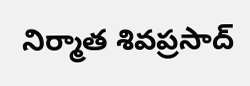నిర్మాత శివప్రసాద్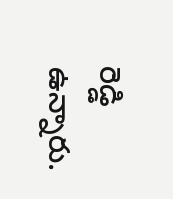రెడ్డి ఉన్నారు.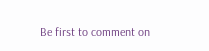Be first to comment on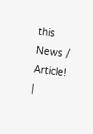this News / Article!
|